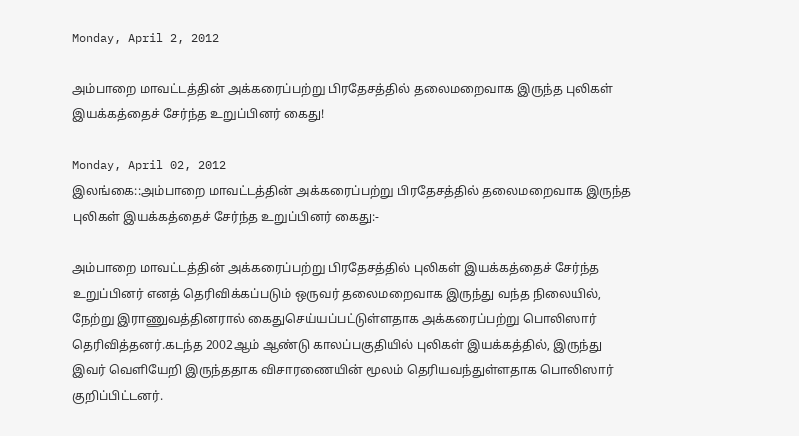Monday, April 2, 2012

அம்பாறை மாவட்டத்தின் அக்கரைப்பற்று பிரதேசத்தில் தலைமறைவாக இருந்த புலிகள் இயக்கத்தைச் சேர்ந்த உறுப்பினர் கைது!

Monday, April 02, 2012
இலங்கை::அம்பாறை மாவட்டத்தின் அக்கரைப்பற்று பிரதேசத்தில் தலைமறைவாக இருந்த புலிகள் இயக்கத்தைச் சேர்ந்த உறுப்பினர் கைது:-

அம்பாறை மாவட்டத்தின் அக்கரைப்பற்று பிரதேசத்தில் புலிகள் இயக்கத்தைச் சேர்ந்த உறுப்பினர் எனத் தெரிவிக்கப்படும் ஒருவர் தலைமறைவாக இருந்து வந்த நிலையில், நேற்று இராணுவத்தினரால் கைதுசெய்யப்பட்டுள்ளதாக அக்கரைப்பற்று பொலிஸார் தெரிவித்தனர்.கடந்த 2002ஆம் ஆண்டு காலப்பகுதியில் புலிகள் இயக்கத்தில், இருந்து இவர் வெளியேறி இருந்ததாக விசாரணையின் மூலம் தெரியவந்துள்ளதாக பொலிஸார் குறிப்பிட்டனர்.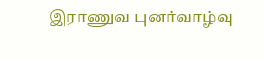இராணுவ புனர்வாழ்வு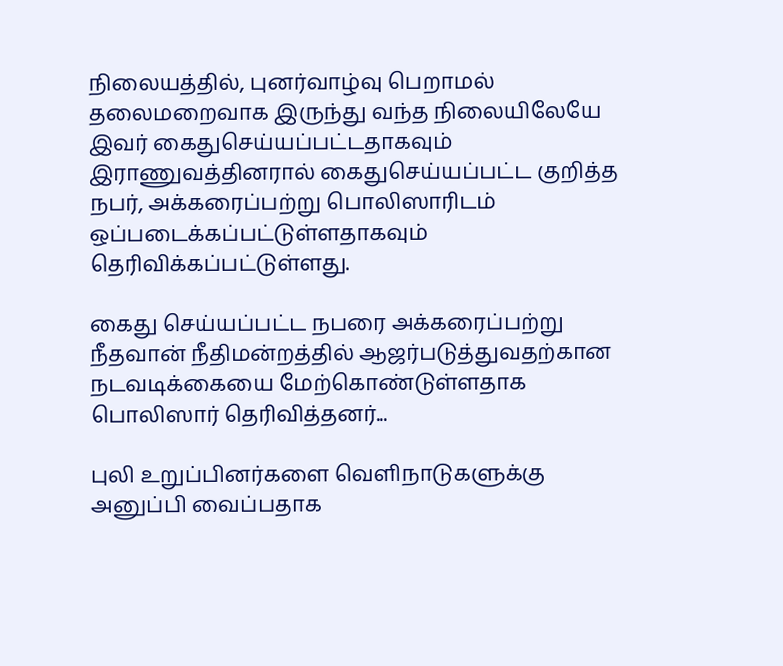நிலையத்தில், புனர்வாழ்வு பெறாமல் தலைமறைவாக இருந்து வந்த நிலையிலேயே இவர் கைதுசெய்யப்பட்டதாகவும் இராணுவத்தினரால் கைதுசெய்யப்பட்ட குறித்த நபர், அக்கரைப்பற்று பொலிஸாரிடம் ஒப்படைக்கப்பட்டுள்ளதாகவும் தெரிவிக்கப்பட்டுள்ளது.

கைது செய்யப்பட்ட நபரை அக்கரைப்பற்று நீதவான் நீதிமன்றத்தில் ஆஜர்படுத்துவதற்கான நடவடிக்கையை மேற்கொண்டுள்ளதாக பொலிஸார் தெரிவித்தனர்...

புலி உறுப்பினர்களை வெளிநாடுகளுக்கு அனுப்பி வைப்பதாக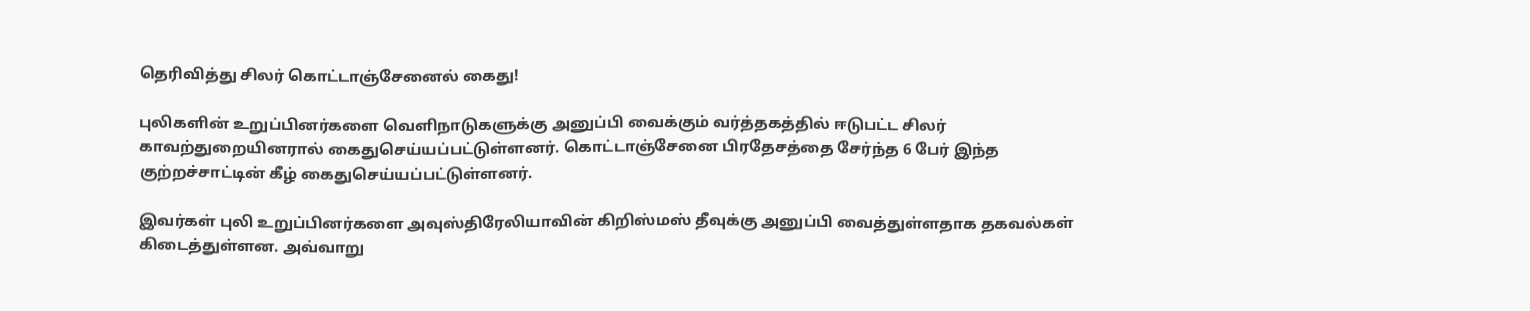தெரிவித்து சிலர் கொட்டாஞ்சேனைல் கைது!

புலிகளின் உறுப்பினர்களை வெளிநாடுகளுக்கு அனுப்பி வைக்கும் வர்த்தகத்தில் ஈடுபட்ட சிலர் காவற்துறையினரால் கைதுசெய்யப்பட்டுள்ளனர். கொட்டாஞ்சேனை பிரதேசத்தை சேர்ந்த 6 பேர் இந்த குற்றச்சாட்டின் கீழ் கைதுசெய்யப்பட்டுள்ளனர்.

இவர்கள் புலி உறுப்பினர்களை அவுஸ்திரேலியாவின் கிறிஸ்மஸ் தீவுக்கு அனுப்பி வைத்துள்ளதாக தகவல்கள் கிடைத்துள்ளன. அவ்வாறு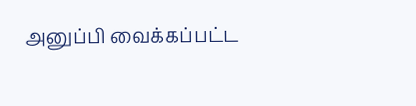அனுப்பி வைக்கப்பட்ட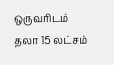ஒருவரிடம் தலா 15 லட்சம்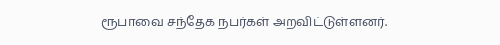ரூபாவை சந்தேக நபர்கள் அறவிட்டுள்ளனர்.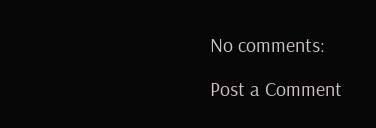No comments:

Post a Comment